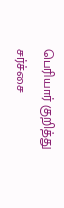பெரியார் குறித்து சர்ச்சை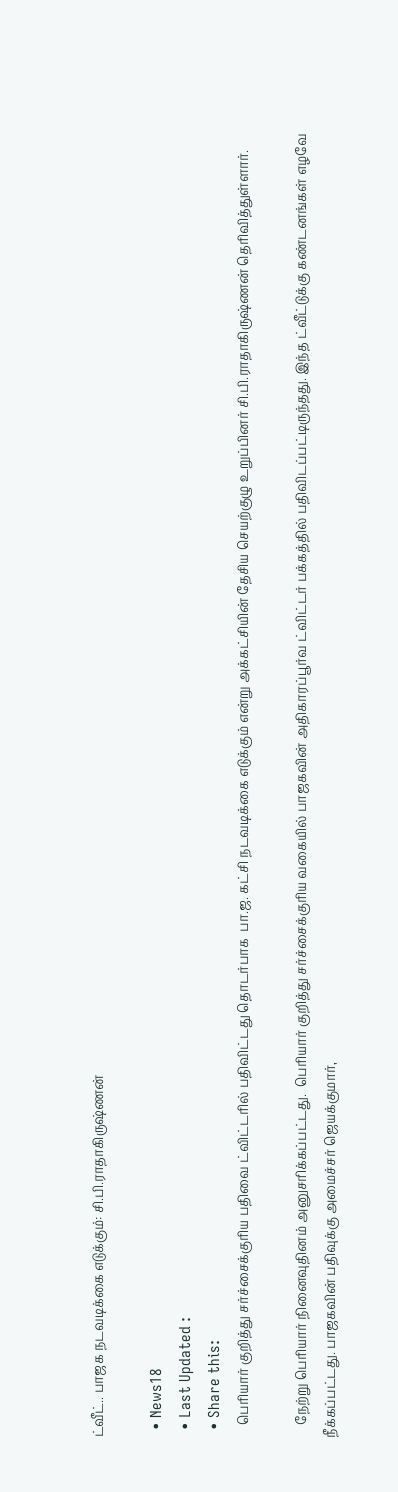ட்வீட்.. பாஜக நடவடிக்கை எடுக்கும்: சி.பி.ராதாகிருஷ்ணன்

  • News18
  • Last Updated :
  • Share this:
    பெரியார் குறித்து சர்ச்சைக்குரிய பதிவை ட்விட்டரில் பதிவிட்டது தொடர்பாக  பா.ஜ. கட்சி நடவடிக்கை எடுக்கும் என்று அக்கட்சியின் தேசிய செயற்குழு உறுப்பினர் சி.பி.ராதாகிருஷ்ணன் தெரிவித்துள்ளார்.

    நேற்று பெரியார் நினைவுதினம் அனுசரிக்கப்பட்டது.  பெரியார் குறித்து சர்ச்சைக்குரிய வகையில் பாஜகவின் அதிகாரப்பூர்வ ட்விட்டர் பக்கத்தில் பதிவிடப்பட்டிருந்தது. இந்த ட்வீட்டுக்கு கண்டனங்கள் எழவே நீக்கப்பட்டது. பாஜகவின் பதிவுக்கு அமைச்சர் ஜெயக்குமார்,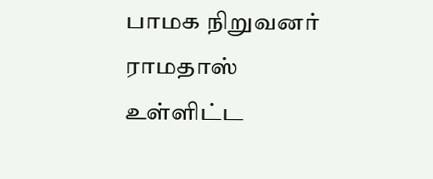பாமக நிறுவனர் ராமதாஸ் உள்ளிட்ட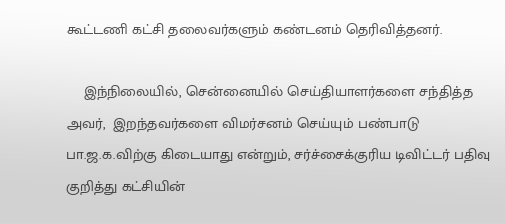கூட்டணி கட்சி தலைவர்களும் கண்டனம் தெரிவித்தனர்.

    இந்நிலையில், சென்னையில் செய்தியாளர்களை சந்தித்த அவர்,  இறந்தவர்களை விமர்சனம் செய்யும் பண்பாடு பா.ஜ.க.விற்கு கிடையாது என்றும், சர்ச்சைக்குரிய டிவிட்டர் பதிவு குறித்து கட்சியின்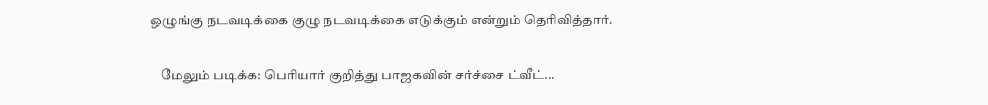ஒழுங்கு நடவடிக்கை குழு நடவடிக்கை எடுக்கும் என்றும் தெரிவித்தார்.

    மேலும் படிக்க: பெரியார் குறித்து பாஜகவின் சர்ச்சை ட்வீட்...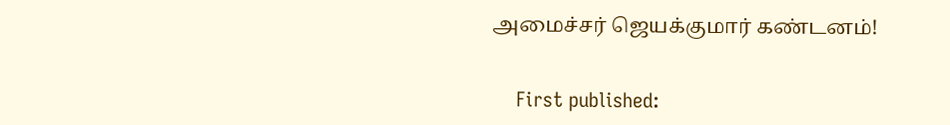அமைச்சர் ஜெயக்குமார் கண்டனம்!


    First published: